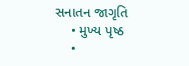સનાતન જાગૃતિ
    • મુખ્ય પૃષ્ઠ
    •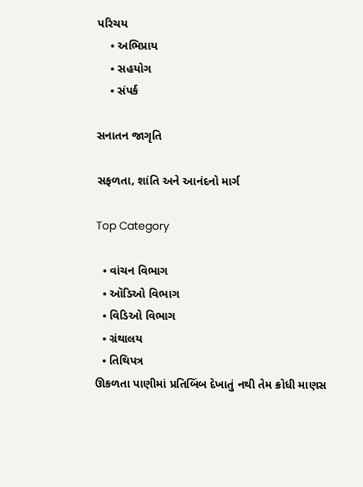પરિચય
    • અભિપ્રાય
    • સહયોગ
    • સંપર્ક

સનાતન જાગૃતિ

સફળતા, શાંતિ અને આનંદનો માર્ગ

Top Category

  • વાંચન વિભાગ
  • ઑડિઓ વિભાગ
  • વિડિઓ વિભાગ
  • ગ્રંથાલય
  • તિથિપત્ર
ઊકળતા પાણીમાં પ્રતિબિંબ દેખાતું નથી તેમ ક્રોધી માણસ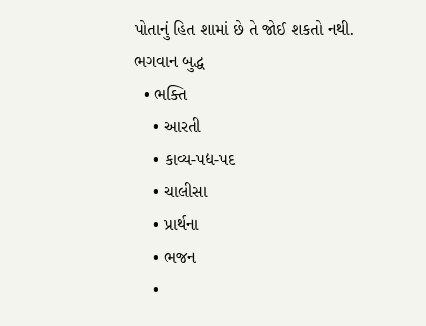પોતાનું હિત શામાં છે તે જોઈ શકતો નથી.
ભગવાન બુદ્ધ
  • ભક્તિ
    • આરતી
    • કાવ્ય-પદ્ય-પદ
    • ચાલીસા
    • પ્રાર્થના
    • ભજન
    •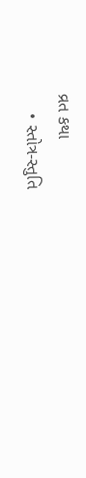વ્રત કથા
    • સ્તોત્ર-સ્તુતિ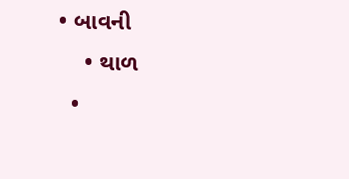• બાવની
    • થાળ
  •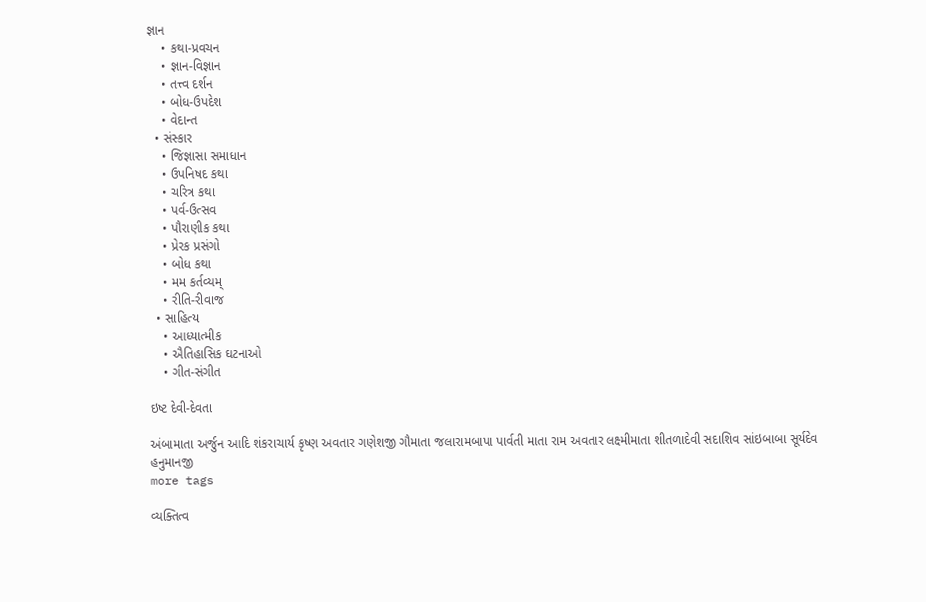જ્ઞાન
    • કથા-પ્રવચન
    • જ્ઞાન-વિજ્ઞાન
    • તત્ત્વ દર્શન
    • બોધ-ઉપદેશ
    • વેદાન્ત
  • સંસ્કાર
    • જિજ્ઞાસા સમાધાન
    • ઉપનિષદ કથા
    • ચરિત્ર કથા
    • પર્વ-ઉત્સવ
    • પૌરાણીક કથા
    • પ્રેરક પ્રસંગો
    • બોધ કથા
    • મમ કર્તવ્યમ્
    • રીતિ-રીવાજ
  • સાહિત્ય
    • આધ્યાત્મીક
    • ઐતિહાસિક ઘટનાઓ
    • ગીત-સંગીત

ઇષ્ટ દેવી-દેવતા

અંબામાતા અર્જુન આદિ શંકરાચાર્ય કૃષ્ણ અવતાર ગણેશજી ગૌમાતા જલારામબાપા પાર્વતી માતા રામ અવતાર લક્ષ્મીમાતા શીતળાદેવી સદાશિવ સાંઇબાબા સૂર્યદેવ હનુમાનજી
more tags

વ્યક્તિત્વ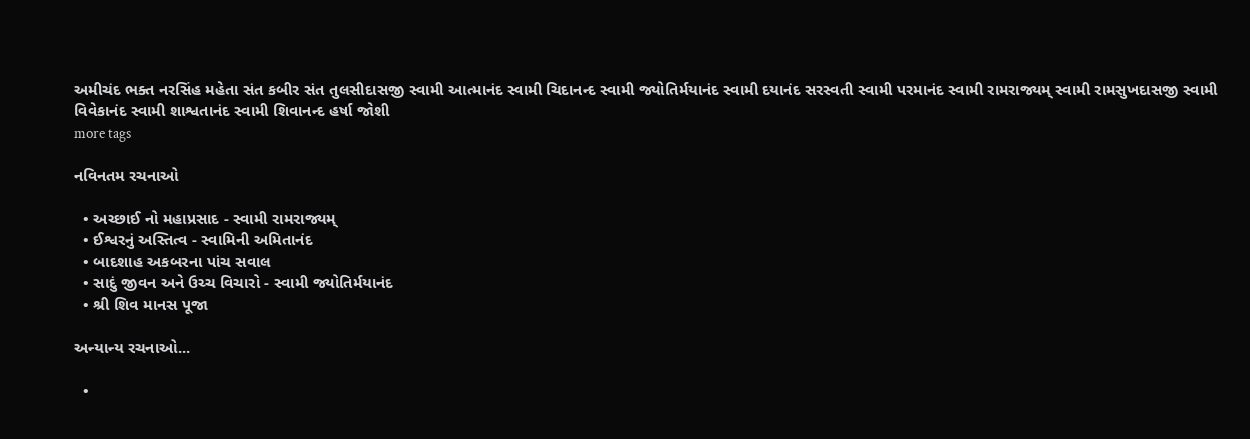અમીચંદ ભક્ત નરસિંહ મહેતા સંત કબીર સંત તુલસીદાસજી સ્વામી આત્માનંદ સ્વામી ચિદાનન્દ સ્વામી જ્યોતિર્મયાનંદ સ્વામી દયાનંદ સરસ્વતી સ્વામી પરમાનંદ સ્વામી રામરાજ્યમ્ સ્વામી રામસુખદાસજી સ્વામી વિવેકાનંદ સ્વામી શાશ્વતાનંદ સ્વામી શિવાનન્દ હર્ષા જોશી
more tags

નવિનતમ રચનાઓ

  • અચ્છાઈ નો મહાપ્રસાદ - સ્વામી રામરાજ્યમ્
  • ઈશ્વરનું અસ્તિત્વ - સ્વામિની અમિતાનંદ
  • બાદશાહ અકબરના પાંચ સવાલ
  • સાદું જીવન અને ઉચ્ચ વિચારો - સ્વામી જ્યોતિર્મયાનંદ
  • શ્રી શિવ માનસ પૂજા

અન્યાન્ય રચનાઓ...

  •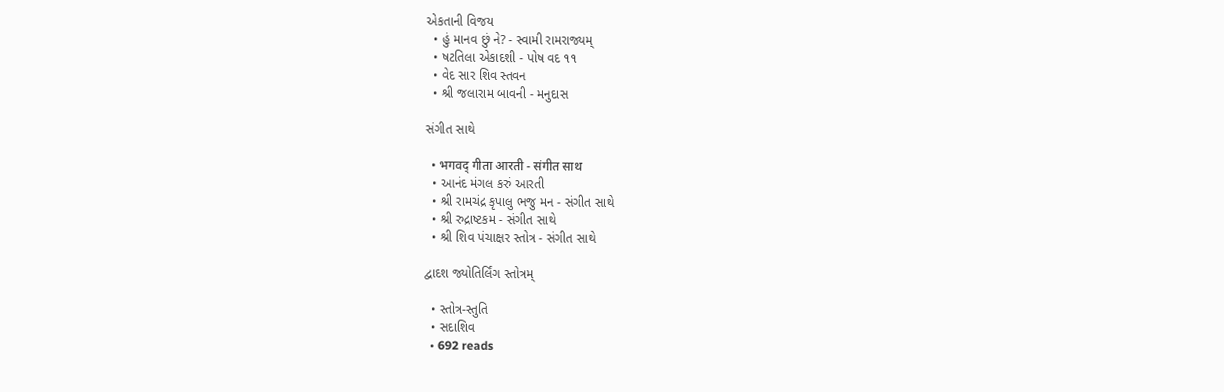એકતાની વિજય
  • હું માનવ છું ને? - સ્વામી રામરાજ્યમ્
  • ષટતિલા એકાદશી - પોષ વદ ૧૧
  • વેદ સાર શિવ સ્તવન
  • શ્રી જલારામ બાવની - મનુદાસ

સંગીત સાથે

  • भगवद्‍ गीता आरती - संगीत साथ
  • આનંદ મંગલ કરું આરતી
  • શ્રી રામચંદ્ર કૃપાલુ ભજુ મન - સંગીત સાથે
  • શ્રી રુદ્રાષ્ટકમ - સંગીત સાથે
  • શ્રી શિવ પંચાક્ષર સ્તોત્ર - સંગીત સાથે

દ્વાદશ જ્યોતિર્લિંગ સ્તોત્રમ્

  • સ્તોત્ર-સ્તુતિ
  • સદાશિવ
  • 692 reads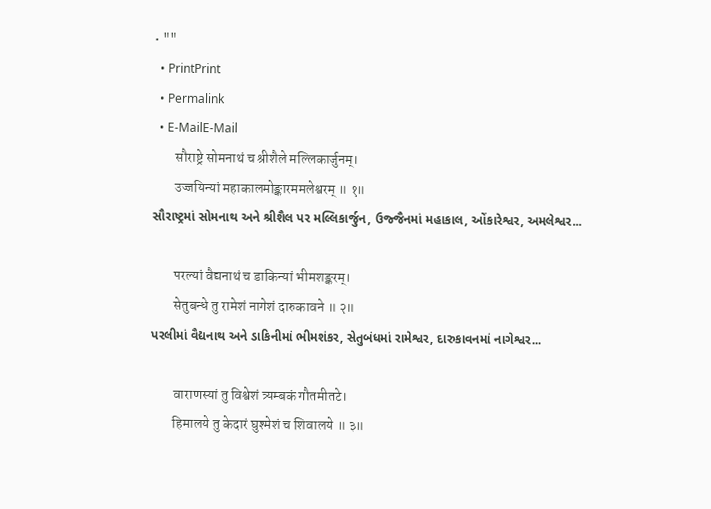• ""
  • PrintPrint
  • Permalink
  • E-MailE-Mail
        सौराष्ट्रे सोमनाथं च श्रीशैले मल्लिकार्जुनम्।
        उज्जयिन्यां महाकालमोङ्कारममलेश्वरम् ॥ १॥
સૌરાષ્ટ્રમાં સોમનાથ અને શ્રીશૈલ પર મલ્લિકાર્જુન, ઉજ્જૈનમાં મહાકાલ, ઓંકારેશ્વર, અમલેશ્વર...

        परल्यां वैद्यनाथं च डाकिन्यां भीमशङ्करम्।
        सेतुबन्धे तु रामेशं नागेशं दारुकावने ॥ २॥
પરલીમાં વૈદ્યનાથ અને ડાકિનીમાં ભીમશંકર, સેતુબંધમાં રામેશ્વર, દારુકાવનમાં નાગેશ્વર...

        वाराणस्यां तु विश्वेशं त्र्यम्बकं गौतमीतटे।
        हिमालये तु केदारं घुश्मेशं च शिवालये ॥ ३॥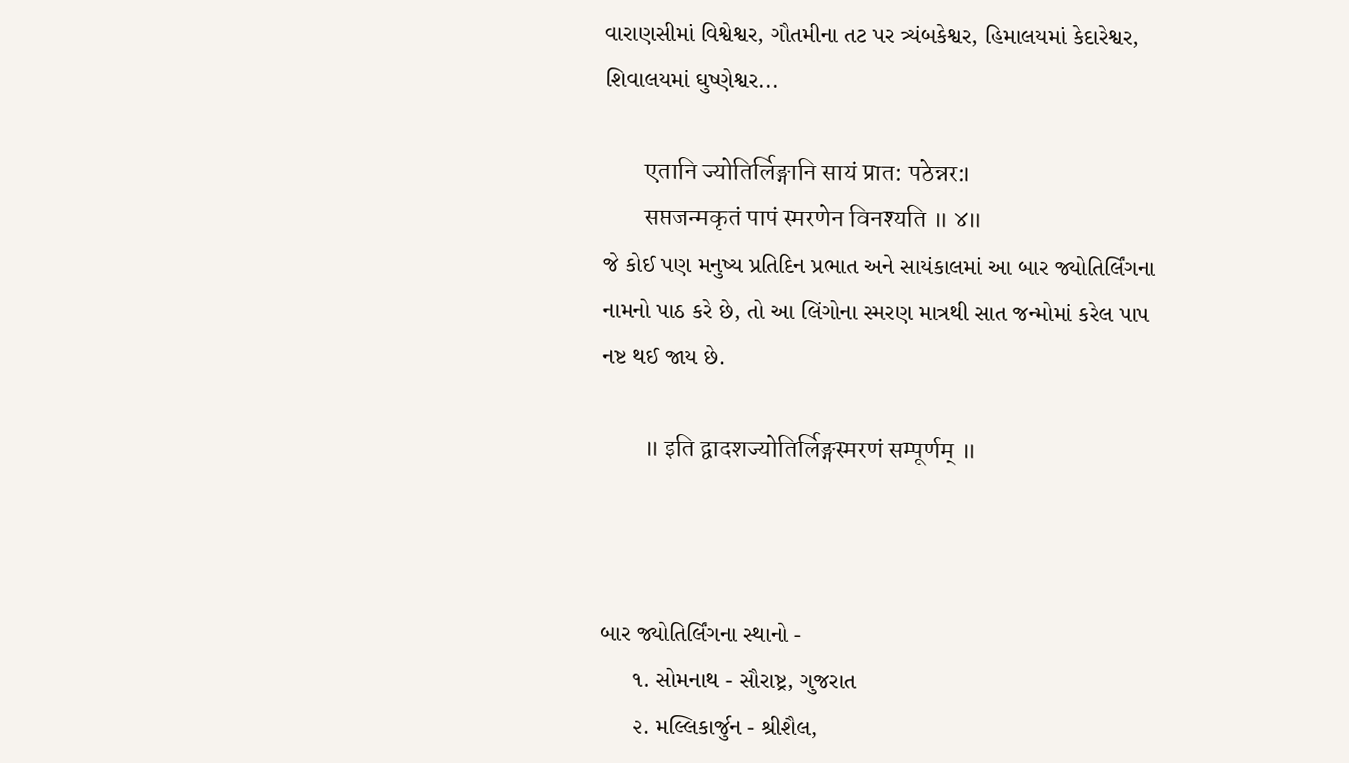વારાણસીમાં વિશ્વેશ્વર, ગૌતમીના તટ પર ત્ર્યંબકેશ્વર, હિમાલયમાં કેદારેશ્વર, શિવાલયમાં ઘુષ્ણેશ્વર...

        एतानि ज्योतिर्लिङ्गानि सायं प्रात: पठेन्नर:।
        सप्तजन्मकृतं पापं स्मरणेन विनश्यति ॥ ४॥
જે કોઈ પણ મનુષ્ય પ્રતિદિન પ્રભાત અને સાયંકાલમાં આ બાર જ્યોતિર્લિંગના નામનો પાઠ કરે છે, તો આ લિંગોના સ્મરણ માત્રથી સાત જન્મોમાં કરેલ પાપ નષ્ટ થઈ જાય છે.

        ॥ इति द्वादशज्योतिर्लिङ्गस्मरणं सम्पूर्णम् ॥



બાર જ્યોતિર્લિંગના સ્થાનો -
     ૧. સોમનાથ - સૌરાષ્ટ્ર, ગુજરાત
     ૨. મલ્લિકાર્જુન - શ્રીશૈલ,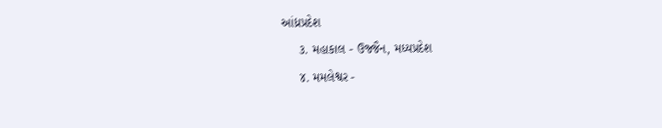આંધ્રપ્રદેશ
     ૩. મહાકાલ - ઉજ્જૈન, મધ્યપ્રદેશ
     ૪. મમલેશ્વર -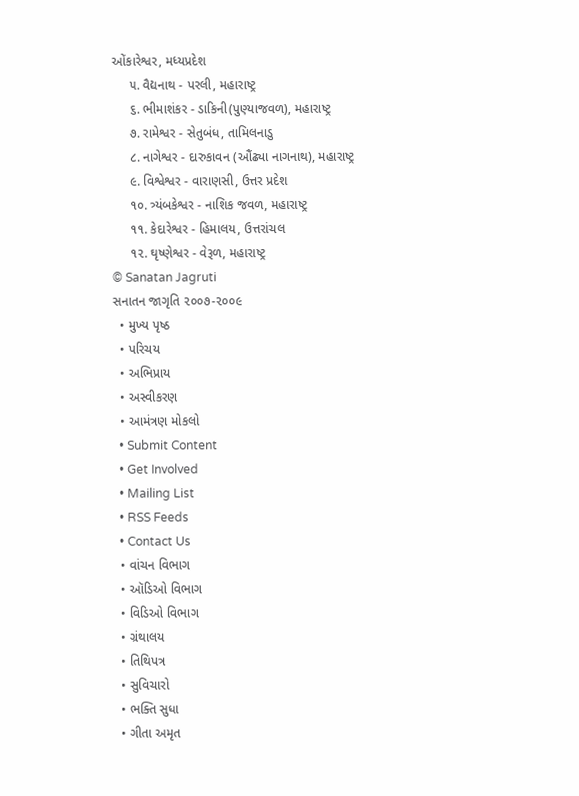ઓંકારેશ્વર, મધ્યપ્રદેશ
     ૫. વૈદ્યનાથ - પરલી, મહારાષ્ટ્ર
     ૬. ભીમાશંકર - ડાકિની(પુણ્યાજવળ), મહારાષ્ટ્ર
     ૭. રામેશ્વર - સેતુબંધ, તામિલનાડુ
     ૮. નાગેશ્વર - દારુકાવન (ઔંઢ્યા નાગનાથ), મહારાષ્ટ્ર
     ૯. વિશ્વેશ્વર - વારાણસી, ઉત્તર પ્રદેશ
     ૧૦. ત્ર્યંબકેશ્વર - નાશિક જવળ, મહારાષ્ટ્ર
     ૧૧. કેદારેશ્વર - હિમાલય, ઉત્તરાંચલ
     ૧૨. ઘૃષ્ણેશ્વર - વેરૂળ, મહારાષ્ટ્ર
© Sanatan Jagruti
સનાતન જાગૃતિ ૨૦૦૭-૨૦૦૯
  • મુખ્ય પૃષ્ઠ
  • પરિચય
  • અભિપ્રાય
  • અસ્વીકરણ
  • આમંત્રણ મોકલો
  • Submit Content
  • Get Involved
  • Mailing List
  • RSS Feeds
  • Contact Us
  • વાંચન વિભાગ
  • ઑડિઓ વિભાગ
  • વિડિઓ વિભાગ
  • ગ્રંથાલય
  • તિથિપત્ર
  • સુવિચારો
  • ભક્તિ સુધા
  • ગીતા અમૃત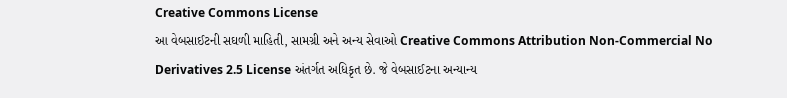Creative Commons License
આ વેબસાઈટની સઘળી માહિતી, સામગ્રી અને અન્ય સેવાઓ Creative Commons Attribution Non-Commercial No Derivatives 2.5 License અંતર્ગત અધિકૃત છે. જે વેબસાઈટના અન્યાન્ય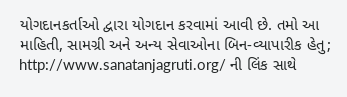યોગદાનકર્તાઓ દ્વારા યોગદાન કરવામાં આવી છે. તમો આ માહિતી, સામગ્રી અને અન્ય સેવાઓના બિન-વ્યાપારીક હેતુ; http://www.sanatanjagruti.org/ ની લિંક સાથે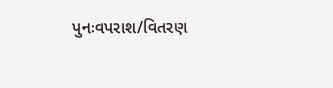પુનઃવપરાશ/વિતરણ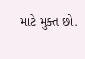માટે મુક્ત છો.